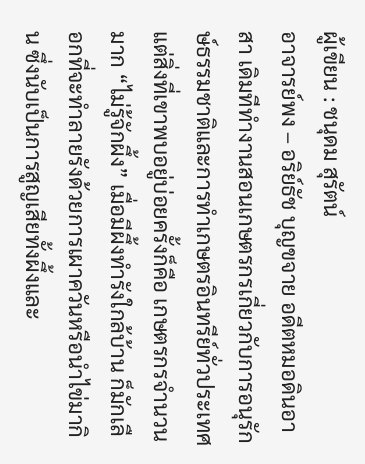ผู้เขียน : ชนุดม สุรัตน์
อาจารย์พง – อริย์ธัช บุญขจาย อดีตหมอดินอาสา เดิมทีทำงานสอนเกษตรกรเกี่ยวกับการอนุรักษ์ธรรมชาติและการทำเกษตรอินทรีย์ทั่วประเทศ แต่สิ่งที่เขาพบอยู่บ่อยครั้งก็คือ เกษตรกรจำนวนมาก “ไม่รู้จักผึ้ง” เมื่อมีผึ้งทำรังใกล้บ้าน ก็มักเลือกที่จะทำลายรังด้วยการเผาควันหรือนำไข่มากิน ซึ่งนับเป็นการสูญเสียทั้งผึ้งและ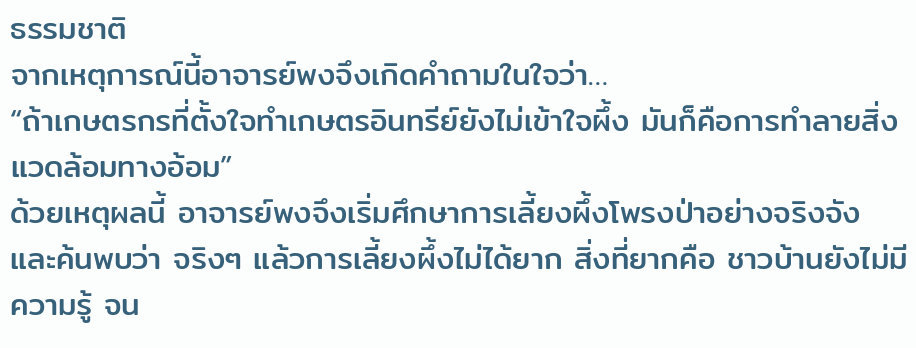ธรรมชาติ
จากเหตุการณ์นี้อาจารย์พงจึงเกิดคำถามในใจว่า…
“ถ้าเกษตรกรที่ตั้งใจทำเกษตรอินทรีย์ยังไม่เข้าใจผึ้ง มันก็คือการทำลายสิ่งแวดล้อมทางอ้อม”
ด้วยเหตุผลนี้ อาจารย์พงจึงเริ่มศึกษาการเลี้ยงผึ้งโพรงป่าอย่างจริงจัง และค้นพบว่า จริงๆ แล้วการเลี้ยงผึ้งไม่ได้ยาก สิ่งที่ยากคือ ชาวบ้านยังไม่มีความรู้ จน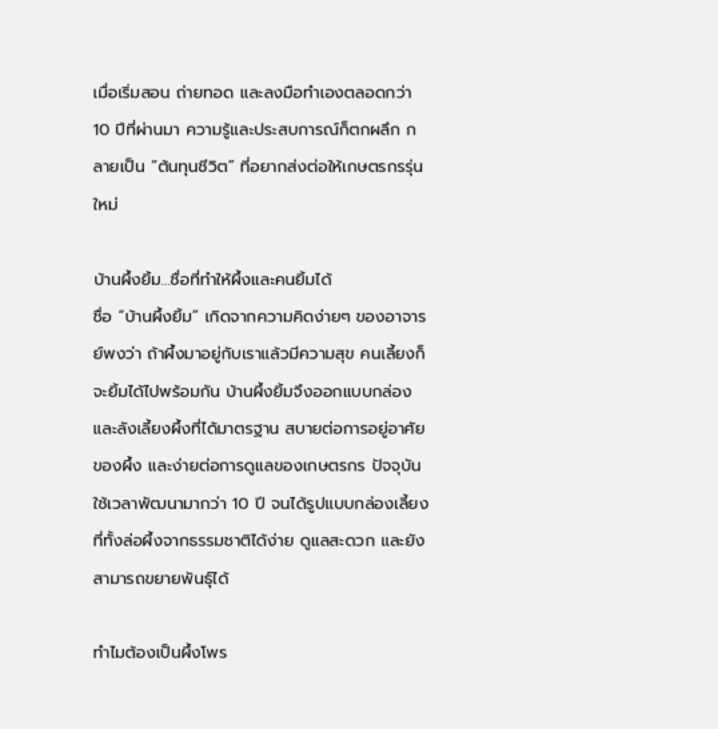เมื่อเริ่มสอน ถ่ายทอด และลงมือทำเองตลอดกว่า 10 ปีที่ผ่านมา ความรู้และประสบการณ์ก็ตกผลึก กลายเป็น “ต้นทุนชีวิต” ที่อยากส่งต่อให้เกษตรกรรุ่นใหม่

บ้านผึ้งยิ้ม…ชื่อที่ทำให้ผึ้งและคนยิ้มได้
ชื่อ “บ้านผึ้งยิ้ม” เกิดจากความคิดง่ายๆ ของอาจารย์พงว่า ถ้าผึ้งมาอยู่กับเราแล้วมีความสุข คนเลี้ยงก็จะยิ้มได้ไปพร้อมกัน บ้านผึ้งยิ้มจึงออกแบบกล่องและลังเลี้ยงผึ้งที่ได้มาตรฐาน สบายต่อการอยู่อาศัยของผึ้ง และง่ายต่อการดูแลของเกษตรกร ปัจจุบันใช้เวลาพัฒนามากว่า 10 ปี จนได้รูปแบบกล่องเลี้ยงที่ทั้งล่อผึ้งจากธรรมชาติได้ง่าย ดูแลสะดวก และยังสามารถขยายพันธุ์ได้

ทำไมต้องเป็นผึ้งโพร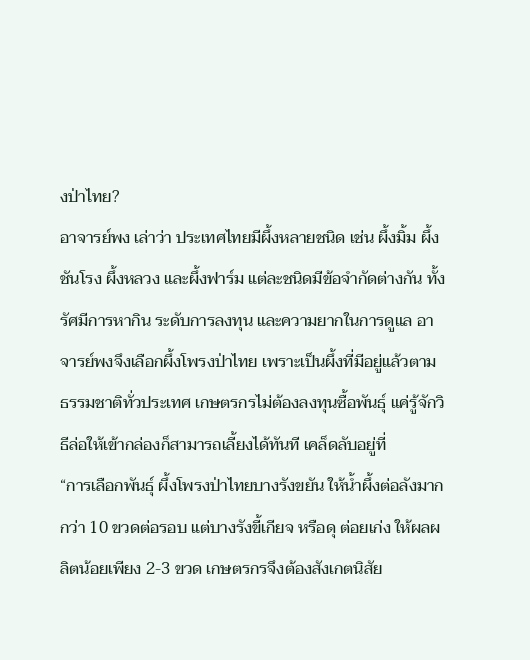งป่าไทย?
อาจารย์พง เล่าว่า ประเทศไทยมีผึ้งหลายชนิด เช่น ผึ้งมิ้ม ผึ้งชันโรง ผึ้งหลวง และผึ้งฟาร์ม แต่ละชนิดมีข้อจำกัดต่างกัน ทั้งรัศมีการหากิน ระดับการลงทุน และความยากในการดูแล อาจารย์พงจึงเลือกผึ้งโพรงป่าไทย เพราะเป็นผึ้งที่มีอยู่แล้วตามธรรมชาติทั่วประเทศ เกษตรกรไม่ต้องลงทุนซื้อพันธุ์ แค่รู้จักวิธีล่อให้เข้ากล่องก็สามารถเลี้ยงได้ทันที เคล็ดลับอยู่ที่
“การเลือกพันธุ์ ผึ้งโพรงป่าไทยบางรังขยัน ให้น้ำผึ้งต่อลังมากกว่า 10 ขวดต่อรอบ แต่บางรังขี้เกียจ หรือดุ ต่อยเก่ง ให้ผลผลิตน้อยเพียง 2-3 ขวด เกษตรกรจึงต้องสังเกตนิสัย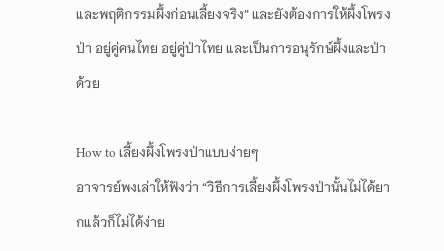และพฤติกรรมผึ้งก่อนเลี้ยงจริง” และยังต้องการให้ผึ้งโพรงป่า อยู่คู่คนไทย อยู่คู่ป่าไทย และเป็นการอนุรักษ์ผึ้งและป่าด้วย

How to เลี้ยงผึ้งโพรงป่าแบบง่ายๆ
อาจารย์พงเล่าให้ฟังว่า “วิธีการเลี้ยงผึ้งโพรงป่านั้นไม่ได้ยากแล้วก็ไม่ได้ง่าย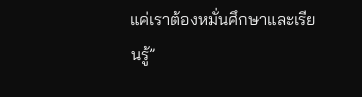แค่เราต้องหมั่นศึกษาและเรียนรู้”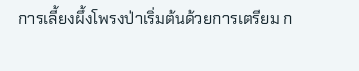การเลี้ยงผึ้งโพรงป่าเริ่มต้นด้วยการเตรียม ก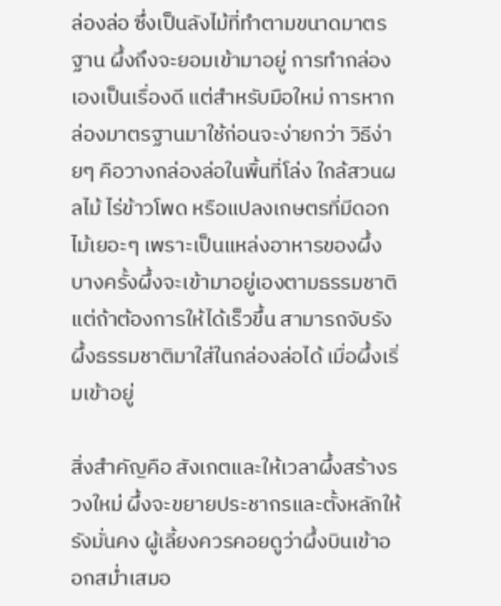ล่องล่อ ซึ่งเป็นลังไม้ที่ทำตามขนาดมาตรฐาน ผึ้งถึงจะยอมเข้ามาอยู่ การทำกล่องเองเป็นเรื่องดี แต่สำหรับมือใหม่ การหากล่องมาตรฐานมาใช้ก่อนจะง่ายกว่า วิธีง่ายๆ คือวางกล่องล่อในพื้นที่โล่ง ใกล้สวนผลไม้ ไร่ข้าวโพด หรือแปลงเกษตรที่มีดอกไม้เยอะๆ เพราะเป็นแหล่งอาหารของผึ้ง บางครั้งผึ้งจะเข้ามาอยู่เองตามธรรมชาติ แต่ถ้าต้องการให้ได้เร็วขึ้น สามารถจับรังผึ้งธรรมชาติมาใส่ในกล่องล่อได้ เมื่อผึ้งเริ่มเข้าอยู่

สิ่งสำคัญคือ สังเกตและให้เวลาผึ้งสร้างรวงใหม่ ผึ้งจะขยายประชากรและตั้งหลักให้รังมั่นคง ผู้เลี้ยงควรคอยดูว่าผึ้งบินเข้าออกสม่ำเสมอ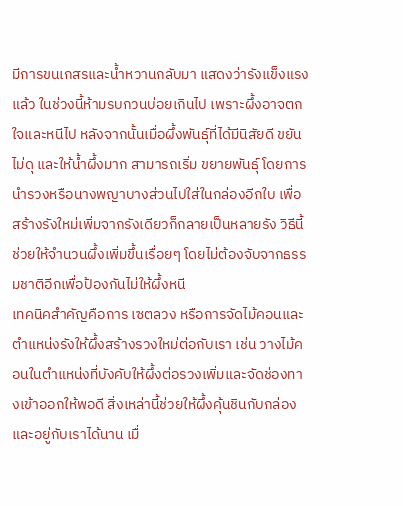มีการขนเกสรและน้ำหวานกลับมา แสดงว่ารังแข็งแรงแล้ว ในช่วงนี้ห้ามรบกวนบ่อยเกินไป เพราะผึ้งอาจตกใจและหนีไป หลังจากนั้นเมื่อผึ้งพันธุ์ที่ได้มีนิสัยดี ขยัน ไม่ดุ และให้น้ำผึ้งมาก สามารถเริ่ม ขยายพันธุ์ โดยการนำรวงหรือนางพญาบางส่วนไปใส่ในกล่องอีกใบ เพื่อสร้างรังใหม่เพิ่มจากรังเดียวก็กลายเป็นหลายรัง วิธีนี้ช่วยให้จำนวนผึ้งเพิ่มขึ้นเรื่อยๆ โดยไม่ต้องจับจากธรรมชาติอีกเพื่อป้องกันไม่ให้ผึ้งหนี
เทคนิคสำคัญคือการ เซตลวง หรือการจัดไม้คอนและตำแหน่งรังให้ผึ้งสร้างรวงใหม่ต่อกับเรา เช่น วางไม้คอนในตำแหน่งที่บังคับให้ผึ้งต่อรวงเพิ่มและจัดช่องทางเข้าออกให้พอดี สิ่งเหล่านี้ช่วยให้ผึ้งคุ้นชินกับกล่องและอยู่กับเราได้นาน เมื่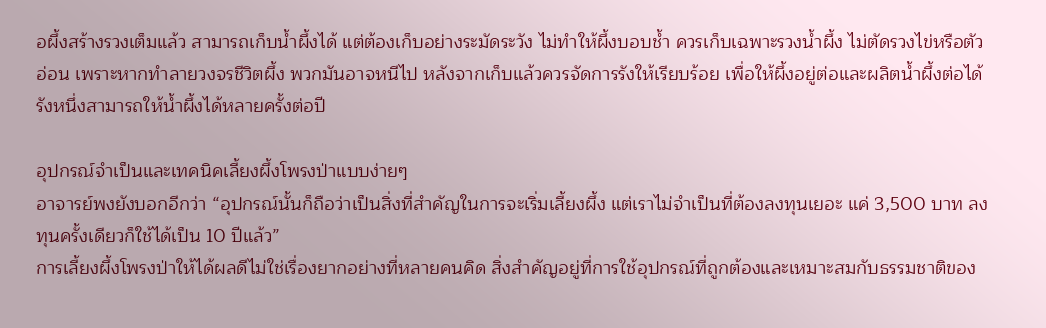อผึ้งสร้างรวงเต็มแล้ว สามารถเก็บน้ำผึ้งได้ แต่ต้องเก็บอย่างระมัดระวัง ไม่ทำให้ผึ้งบอบช้ำ ควรเก็บเฉพาะรวงน้ำผึ้ง ไม่ตัดรวงไข่หรือตัวอ่อน เพราะหากทำลายวงจรชีวิตผึ้ง พวกมันอาจหนีไป หลังจากเก็บแล้วควรจัดการรังให้เรียบร้อย เพื่อให้ผึ้งอยู่ต่อและผลิตน้ำผึ้งต่อได้ รังหนึ่งสามารถให้น้ำผึ้งได้หลายครั้งต่อปี

อุปกรณ์จำเป็นและเทคนิคเลี้ยงผึ้งโพรงป่าแบบง่ายๆ
อาจารย์พงยังบอกอีกว่า “อุปกรณ์นั้นก็ถือว่าเป็นสิ่งที่สำคัญในการจะเริ่มเลี้ยงผึ้ง แต่เราไม่จำเป็นที่ต้องลงทุนเยอะ แค่ 3,500 บาท ลงทุนครั้งเดียวก็ใช้ได้เป็น 10 ปีแล้ว”
การเลี้ยงผึ้งโพรงป่าให้ได้ผลดีไม่ใช่เรื่องยากอย่างที่หลายคนคิด สิ่งสำคัญอยู่ที่การใช้อุปกรณ์ที่ถูกต้องและเหมาะสมกับธรรมชาติของ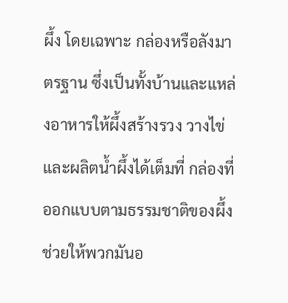ผึ้ง โดยเฉพาะ กล่องหรือลังมาตรฐาน ซึ่งเป็นทั้งบ้านและแหล่งอาหารให้ผึ้งสร้างรวง วางไข่ และผลิตน้ำผึ้งได้เต็มที่ กล่องที่ออกแบบตามธรรมชาติของผึ้งช่วยให้พวกมันอ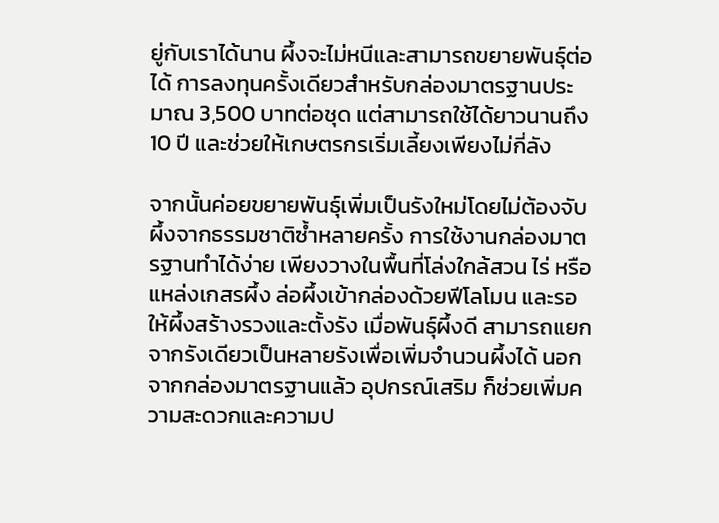ยู่กับเราได้นาน ผึ้งจะไม่หนีและสามารถขยายพันธุ์ต่อได้ การลงทุนครั้งเดียวสำหรับกล่องมาตรฐานประมาณ 3,500 บาทต่อชุด แต่สามารถใช้ได้ยาวนานถึง 10 ปี และช่วยให้เกษตรกรเริ่มเลี้ยงเพียงไม่กี่ลัง

จากนั้นค่อยขยายพันธุ์เพิ่มเป็นรังใหม่โดยไม่ต้องจับผึ้งจากธรรมชาติซ้ำหลายครั้ง การใช้งานกล่องมาตรฐานทำได้ง่าย เพียงวางในพื้นที่โล่งใกล้สวน ไร่ หรือแหล่งเกสรผึ้ง ล่อผึ้งเข้ากล่องด้วยฟีโลโมน และรอให้ผึ้งสร้างรวงและตั้งรัง เมื่อพันธุ์ผึ้งดี สามารถแยกจากรังเดียวเป็นหลายรังเพื่อเพิ่มจำนวนผึ้งได้ นอกจากกล่องมาตรฐานแล้ว อุปกรณ์เสริม ก็ช่วยเพิ่มความสะดวกและความป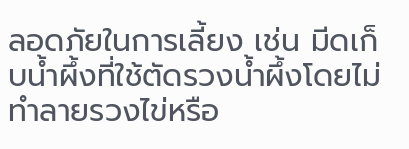ลอดภัยในการเลี้ยง เช่น มีดเก็บน้ำผึ้งที่ใช้ตัดรวงน้ำผึ้งโดยไม่ทำลายรวงไข่หรือ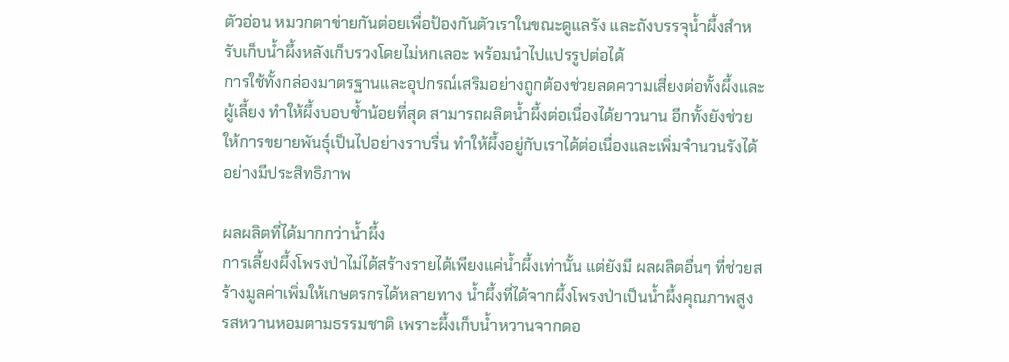ตัวอ่อน หมวกตาข่ายกันต่อยเพื่อป้องกันตัวเราในขณะดูแลรัง และถังบรรจุน้ำผึ้งสำหรับเก็บน้ำผึ้งหลังเก็บรวงโดยไม่หกเลอะ พร้อมนำไปแปรรูปต่อได้
การใช้ทั้งกล่องมาตรฐานและอุปกรณ์เสริมอย่างถูกต้องช่วยลดความเสี่ยงต่อทั้งผึ้งและผู้เลี้ยง ทำให้ผึ้งบอบช้ำน้อยที่สุด สามารถผลิตน้ำผึ้งต่อเนื่องได้ยาวนาน อีกทั้งยังช่วยให้การขยายพันธุ์เป็นไปอย่างราบรื่น ทำให้ผึ้งอยู่กับเราได้ต่อเนื่องและเพิ่มจำนวนรังได้อย่างมีประสิทธิภาพ

ผลผลิตที่ได้มากกว่าน้ำผึ้ง
การเลี้ยงผึ้งโพรงป่าไม่ได้สร้างรายได้เพียงแค่น้ำผึ้งเท่านั้น แต่ยังมี ผลผลิตอื่นๆ ที่ช่วยสร้างมูลค่าเพิ่มให้เกษตรกรได้หลายทาง น้ำผึ้งที่ได้จากผึ้งโพรงป่าเป็นน้ำผึ้งคุณภาพสูง รสหวานหอมตามธรรมชาติ เพราะผึ้งเก็บน้ำหวานจากดอ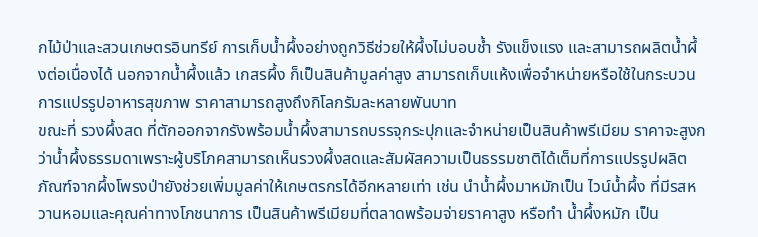กไม้ป่าและสวนเกษตรอินทรีย์ การเก็บน้ำผึ้งอย่างถูกวิธีช่วยให้ผึ้งไม่บอบช้ำ รังแข็งแรง และสามารถผลิตน้ำผึ้งต่อเนื่องได้ นอกจากน้ำผึ้งแล้ว เกสรผึ้ง ก็เป็นสินค้ามูลค่าสูง สามารถเก็บแห้งเพื่อจำหน่ายหรือใช้ในกระบวนการแปรรูปอาหารสุขภาพ ราคาสามารถสูงถึงกิโลกรัมละหลายพันบาท
ขณะที่ รวงผึ้งสด ที่ตักออกจากรังพร้อมน้ำผึ้งสามารถบรรจุกระปุกและจำหน่ายเป็นสินค้าพรีเมียม ราคาจะสูงกว่าน้ำผึ้งธรรมดาเพราะผู้บริโภคสามารถเห็นรวงผึ้งสดและสัมผัสความเป็นธรรมชาติได้เต็มที่การแปรรูปผลิตภัณฑ์จากผึ้งโพรงป่ายังช่วยเพิ่มมูลค่าให้เกษตรกรได้อีกหลายเท่า เช่น นำน้ำผึ้งมาหมักเป็น ไวน์น้ำผึ้ง ที่มีรสหวานหอมและคุณค่าทางโภชนาการ เป็นสินค้าพรีเมียมที่ตลาดพร้อมจ่ายราคาสูง หรือทำ น้ำผึ้งหมัก เป็น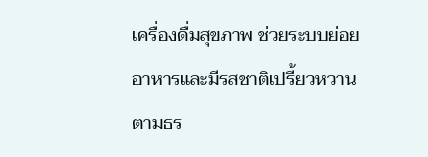เครื่องดื่มสุขภาพ ช่วยระบบย่อยอาหารและมีรสชาติเปรี้ยวหวานตามธร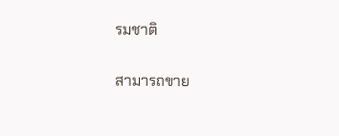รมชาติ

สามารถขาย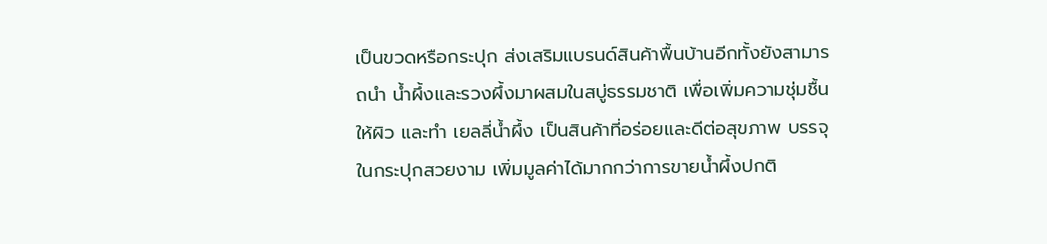เป็นขวดหรือกระปุก ส่งเสริมแบรนด์สินค้าพื้นบ้านอีกทั้งยังสามารถนำ น้ำผึ้งและรวงผึ้งมาผสมในสบู่ธรรมชาติ เพื่อเพิ่มความชุ่มชื้นให้ผิว และทำ เยลลี่น้ำผึ้ง เป็นสินค้าที่อร่อยและดีต่อสุขภาพ บรรจุในกระปุกสวยงาม เพิ่มมูลค่าได้มากกว่าการขายน้ำผึ้งปกติ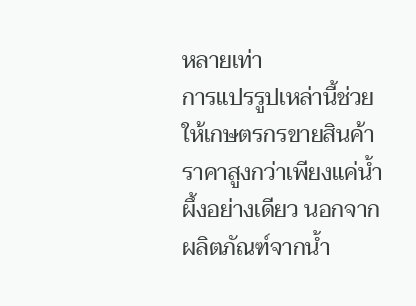หลายเท่า
การแปรรูปเหล่านี้ช่วยให้เกษตรกรขายสินค้าราคาสูงกว่าเพียงแค่น้ำผึ้งอย่างเดียว นอกจากผลิตภัณฑ์จากน้ำ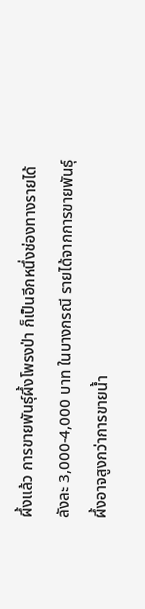ผึ้งแล้ว การขายพันธุ์ผึ้งโพรงป่า ก็เป็นอีกหนึ่งช่องทางรายได้ ลังละ 3,000-4,000 บาท ในบางกรณี รายได้จากการขายพันธุ์ผึ้งอาจสูงกว่าการขายน้ำ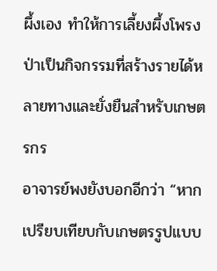ผึ้งเอง ทำให้การเลี้ยงผึ้งโพรงป่าเป็นกิจกรรมที่สร้างรายได้หลายทางและยั่งยืนสำหรับเกษตรกร
อาจารย์พงยังบอกอีกว่า “หากเปรียบเทียบกับเกษตรรูปแบบ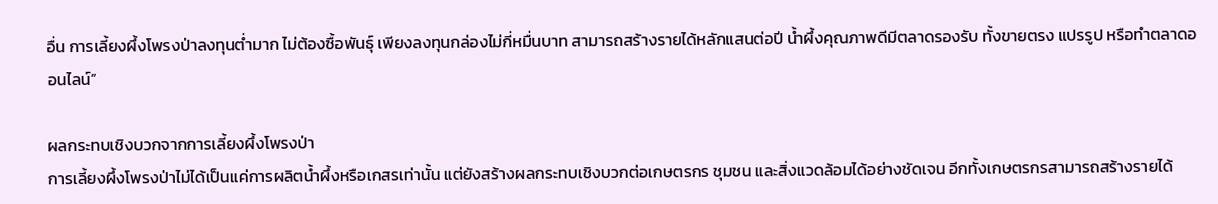อื่น การเลี้ยงผึ้งโพรงป่าลงทุนต่ำมาก ไม่ต้องซื้อพันธุ์ เพียงลงทุนกล่องไม่กี่หมื่นบาท สามารถสร้างรายได้หลักแสนต่อปี น้ำผึ้งคุณภาพดีมีตลาดรองรับ ทั้งขายตรง แปรรูป หรือทำตลาดออนไลน์”

ผลกระทบเชิงบวกจากการเลี้ยงผึ้งโพรงป่า
การเลี้ยงผึ้งโพรงป่าไม่ได้เป็นแค่การผลิตน้ำผึ้งหรือเกสรเท่านั้น แต่ยังสร้างผลกระทบเชิงบวกต่อเกษตรกร ชุมชน และสิ่งแวดล้อมได้อย่างชัดเจน อีกทั้งเกษตรกรสามารถสร้างรายได้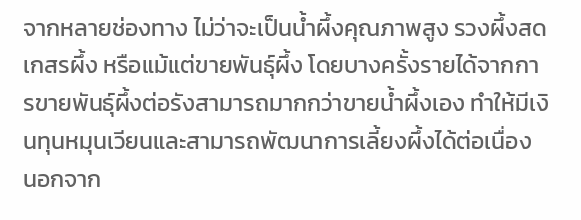จากหลายช่องทาง ไม่ว่าจะเป็นน้ำผึ้งคุณภาพสูง รวงผึ้งสด เกสรผึ้ง หรือแม้แต่ขายพันธุ์ผึ้ง โดยบางครั้งรายได้จากการขายพันธุ์ผึ้งต่อรังสามารถมากกว่าขายน้ำผึ้งเอง ทำให้มีเงินทุนหมุนเวียนและสามารถพัฒนาการเลี้ยงผึ้งได้ต่อเนื่อง นอกจาก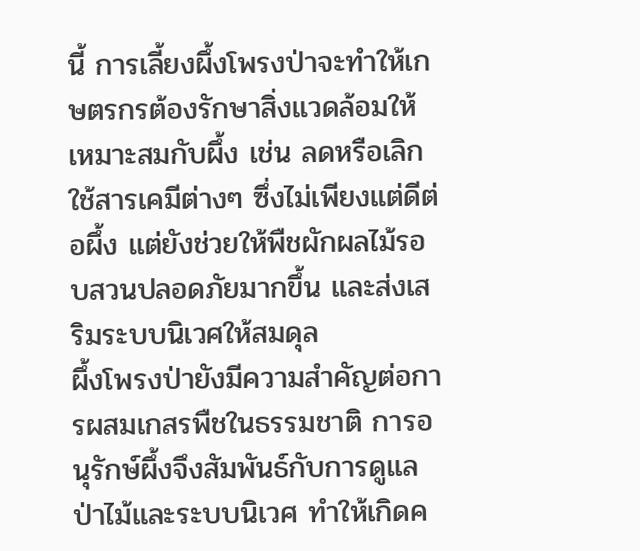นี้ การเลี้ยงผึ้งโพรงป่าจะทำให้เกษตรกรต้องรักษาสิ่งแวดล้อมให้เหมาะสมกับผึ้ง เช่น ลดหรือเลิกใช้สารเคมีต่างๆ ซึ่งไม่เพียงแต่ดีต่อผึ้ง แต่ยังช่วยให้พืชผักผลไม้รอบสวนปลอดภัยมากขึ้น และส่งเสริมระบบนิเวศให้สมดุล
ผึ้งโพรงป่ายังมีความสำคัญต่อการผสมเกสรพืชในธรรมชาติ การอนุรักษ์ผึ้งจึงสัมพันธ์กับการดูแลป่าไม้และระบบนิเวศ ทำให้เกิดค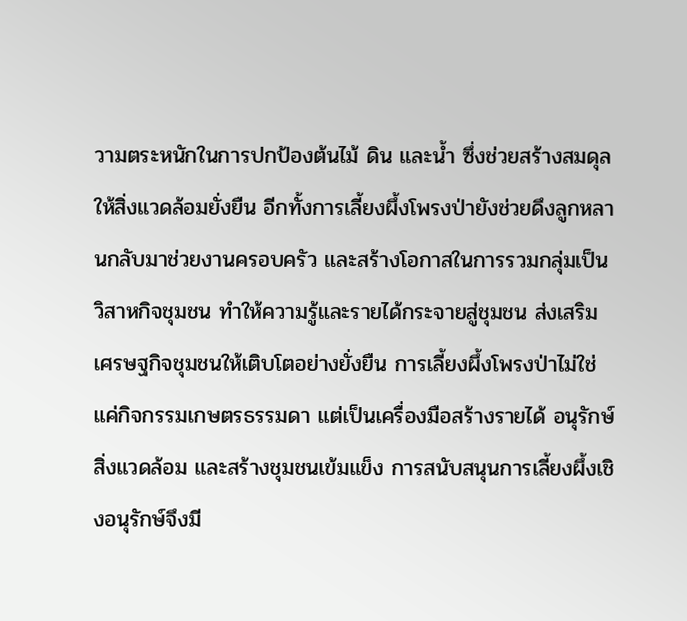วามตระหนักในการปกป้องต้นไม้ ดิน และน้ำ ซึ่งช่วยสร้างสมดุลให้สิ่งแวดล้อมยั่งยืน อีกทั้งการเลี้ยงผึ้งโพรงป่ายังช่วยดึงลูกหลานกลับมาช่วยงานครอบครัว และสร้างโอกาสในการรวมกลุ่มเป็นวิสาหกิจชุมชน ทำให้ความรู้และรายได้กระจายสู่ชุมชน ส่งเสริมเศรษฐกิจชุมชนให้เติบโตอย่างยั่งยืน การเลี้ยงผึ้งโพรงป่าไม่ใช่แค่กิจกรรมเกษตรธรรมดา แต่เป็นเครื่องมือสร้างรายได้ อนุรักษ์สิ่งแวดล้อม และสร้างชุมชนเข้มแข็ง การสนับสนุนการเลี้ยงผึ้งเชิงอนุรักษ์จึงมี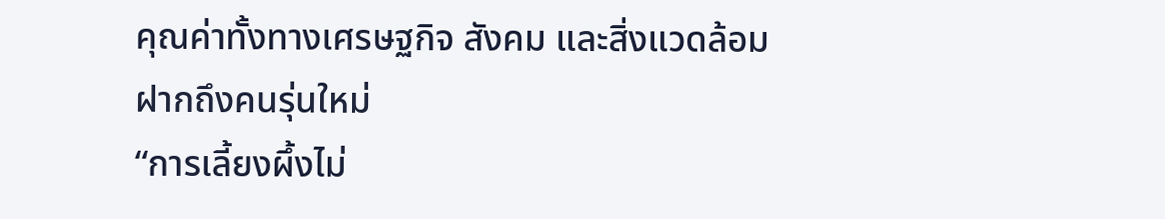คุณค่าทั้งทางเศรษฐกิจ สังคม และสิ่งแวดล้อม
ฝากถึงคนรุ่นใหม่
“การเลี้ยงผึ้งไม่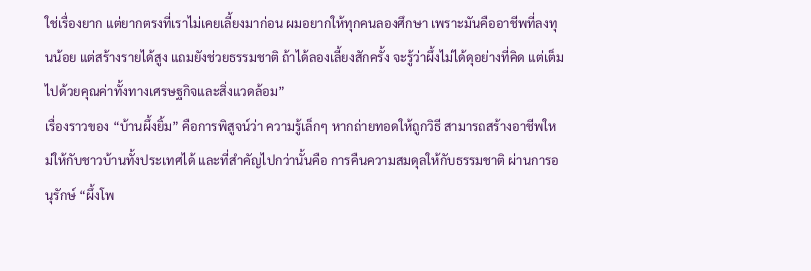ใช่เรื่องยาก แต่ยากตรงที่เราไม่เคยเลี้ยงมาก่อน ผมอยากให้ทุกคนลองศึกษา เพราะมันคืออาชีพที่ลงทุนน้อย แต่สร้างรายได้สูง แถมยังช่วยธรรมชาติ ถ้าได้ลองเลี้ยงสักครั้ง จะรู้ว่าผึ้งไม่ได้ดุอย่างที่คิด แต่เต็มไปด้วยคุณค่าทั้งทางเศรษฐกิจและสิ่งแวดล้อม”
เรื่องราวของ “บ้านผึ้งยิ้ม” คือการพิสูจน์ว่า ความรู้เล็กๆ หากถ่ายทอดให้ถูกวิธี สามารถสร้างอาชีพใหม่ให้กับชาวบ้านทั้งประเทศได้ และที่สำคัญไปกว่านั้นคือ การคืนความสมดุลให้กับธรรมชาติ ผ่านการอนุรักษ์ “ผึ้งโพ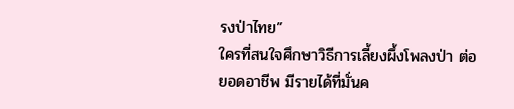รงป่าไทย”
ใครที่สนใจศึกษาวิธีการเลี้ยงผึ้งโพลงป่า ต่อยอดอาชีพ มีรายได้ที่มั่นค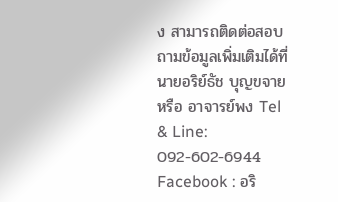ง สามารถติดต่อสอบถามข้อมูลเพิ่มเติมได้ที่ นายอริย์ธัช บุญขจาย หรือ อาจารย์พง Tel & Line: 092-602-6944 Facebook : อริ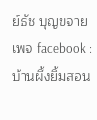ย์ธัช บุญขจาย เพจ facebook : บ้านผึ้งยิ้มสอน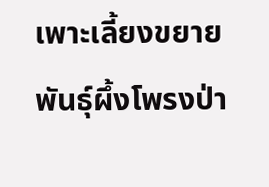เพาะเลี้ยงขยายพันธุ์ผึ้งโพรงป่า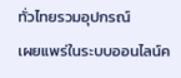ทั่วไทยรวมอุปกรณ์
เผยแพร่ในระบบออนไลน์ค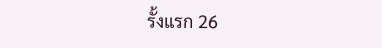รั้งแรก 26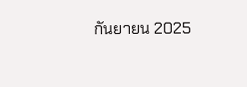กันยายน 2025